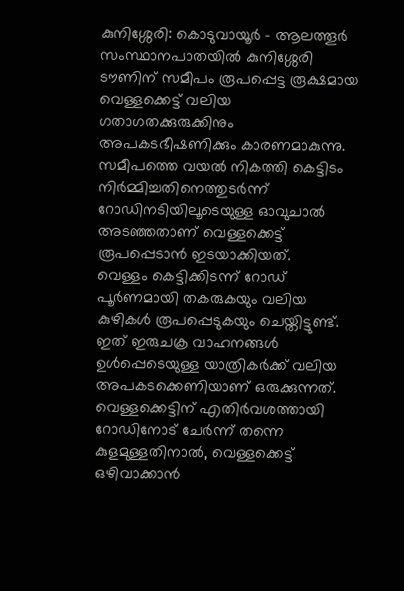കുനിശ്ശേരി: കൊടുവായൂർ – ആലത്തൂർ സംസ്ഥാനപാതയിൽ കുനിശ്ശേരി ടൗണിന് സമീപം രൂപപ്പെട്ട രൂക്ഷമായ വെള്ളക്കെട്ട് വലിയ ഗതാഗതക്കുരുക്കിനും അപകടഭീഷണിക്കും കാരണമാകുന്നു. സമീപത്തെ വയൽ നികത്തി കെട്ടിടം നിർമ്മിച്ചതിനെത്തുടർന്ന് റോഡിനടിയിലൂടെയുള്ള ഓവുചാൽ അടഞ്ഞതാണ് വെള്ളക്കെട്ട് രൂപപ്പെടാൻ ഇടയാക്കിയത്.
വെള്ളം കെട്ടിക്കിടന്ന് റോഡ് പൂർണമായി തകരുകയും വലിയ കുഴികൾ രൂപപ്പെടുകയും ചെയ്തിട്ടുണ്ട്. ഇത് ഇരുചക്ര വാഹനങ്ങൾ ഉൾപ്പെടെയുള്ള യാത്രികർക്ക് വലിയ അപകടക്കെണിയാണ് ഒരുക്കുന്നത്. വെള്ളക്കെട്ടിന് എതിർവശത്തായി റോഡിനോട് ചേർന്ന് തന്നെ കുളമുള്ളതിനാൽ, വെള്ളക്കെട്ട് ഒഴിവാക്കാൻ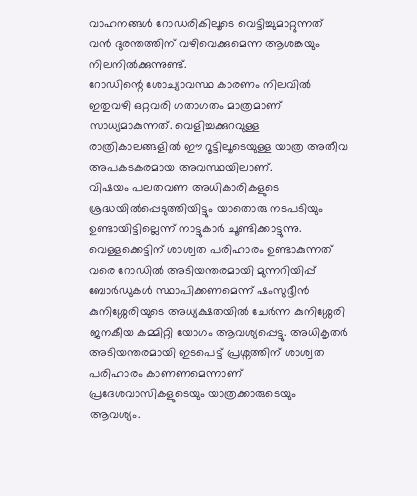വാഹനങ്ങൾ റോഡരികിലൂടെ വെട്ടിച്ചുമാറ്റുന്നത് വൻ ദുരന്തത്തിന് വഴിവെക്കുമെന്ന ആശങ്കയും നിലനിൽക്കുന്നുണ്ട്.
റോഡിന്റെ ശോച്യാവസ്ഥ കാരണം നിലവിൽ ഇതുവഴി ഒറ്റവരി ഗതാഗതം മാത്രമാണ് സാധ്യമാകുന്നത്. വെളിച്ചക്കുറവുള്ള രാത്രികാലങ്ങളിൽ ഈ റൂട്ടിലൂടെയുള്ള യാത്ര അതീവ അപകടകരമായ അവസ്ഥയിലാണ്.
വിഷയം പലതവണ അധികാരികളുടെ ശ്രദ്ധയിൽപ്പെടുത്തിയിട്ടും യാതൊരു നടപടിയും ഉണ്ടായിട്ടില്ലെന്ന് നാട്ടുകാർ ചൂണ്ടിക്കാട്ടുന്നു. വെള്ളക്കെട്ടിന് ശാശ്വത പരിഹാരം ഉണ്ടാകുന്നത് വരെ റോഡിൽ അടിയന്തരമായി മുന്നറിയിപ്പ് ബോർഡുകൾ സ്ഥാപിക്കണമെന്ന് ഷംസുദ്ദീൻ കുനിശ്ശേരിയുടെ അധ്യക്ഷതയിൽ ചേർന്ന കുനിശ്ശേരി ജനകീയ കമ്മിറ്റി യോഗം ആവശ്യപ്പെട്ടു. അധികൃതർ അടിയന്തരമായി ഇടപെട്ട് പ്രശ്നത്തിന് ശാശ്വത പരിഹാരം കാണണമെന്നാണ് പ്രദേശവാസികളുടെയും യാത്രക്കാരുടെയും ആവശ്യം.